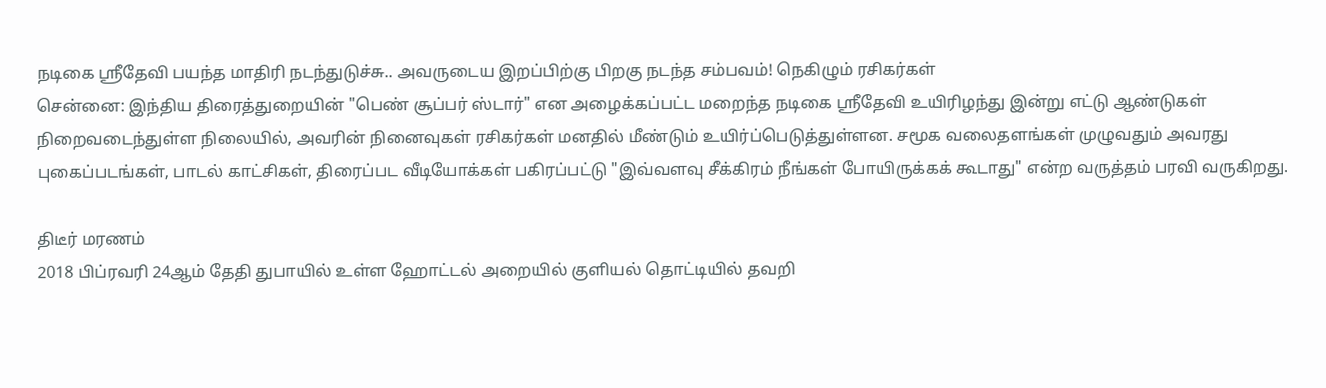நடிகை ஸ்ரீதேவி பயந்த மாதிரி நடந்துடுச்சு.. அவருடைய இறப்பிற்கு பிறகு நடந்த சம்பவம்! நெகிழும் ரசிகர்கள்
சென்னை: இந்திய திரைத்துறையின் "பெண் சூப்பர் ஸ்டார்" என அழைக்கப்பட்ட மறைந்த நடிகை ஸ்ரீதேவி உயிரிழந்து இன்று எட்டு ஆண்டுகள் நிறைவடைந்துள்ள நிலையில், அவரின் நினைவுகள் ரசிகர்கள் மனதில் மீண்டும் உயிர்ப்பெடுத்துள்ளன. சமூக வலைதளங்கள் முழுவதும் அவரது புகைப்படங்கள், பாடல் காட்சிகள், திரைப்பட வீடியோக்கள் பகிரப்பட்டு "இவ்வளவு சீக்கிரம் நீங்கள் போயிருக்கக் கூடாது" என்ற வருத்தம் பரவி வருகிறது.

திடீர் மரணம்
2018 பிப்ரவரி 24ஆம் தேதி துபாயில் உள்ள ஹோட்டல் அறையில் குளியல் தொட்டியில் தவறி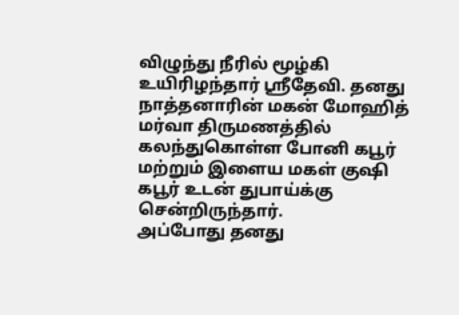விழுந்து நீரில் மூழ்கி உயிரிழந்தார் ஸ்ரீதேவி. தனது நாத்தனாரின் மகன் மோஹித் மர்வா திருமணத்தில் கலந்துகொள்ள போனி கபூர் மற்றும் இளைய மகள் குஷி கபூர் உடன் துபாய்க்கு சென்றிருந்தார்.
அப்போது தனது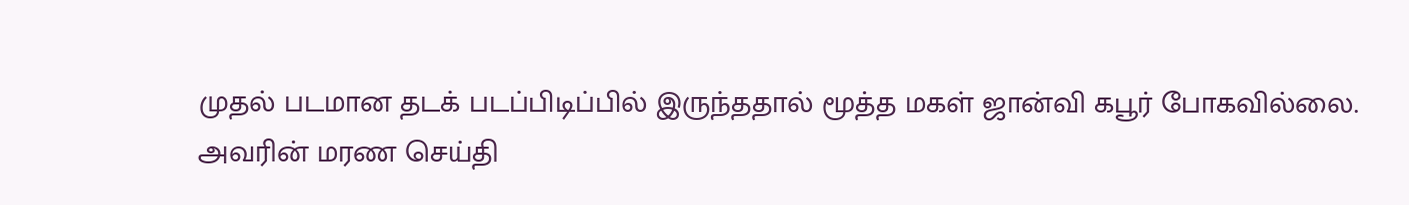முதல் படமான தடக் படப்பிடிப்பில் இருந்ததால் மூத்த மகள் ஜான்வி கபூர் போகவில்லை.
அவரின் மரண செய்தி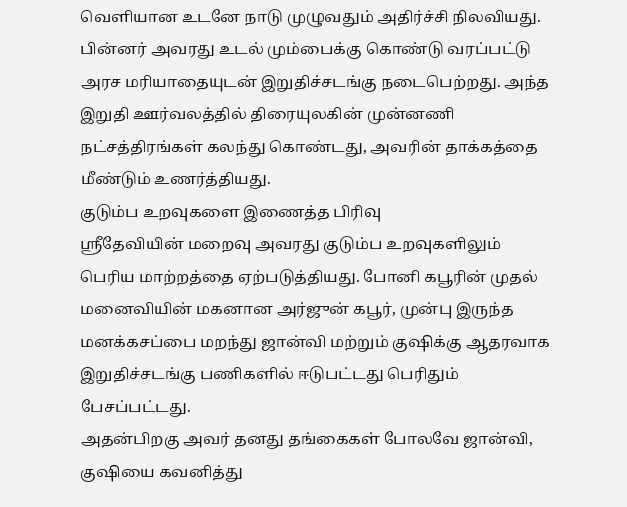வெளியான உடனே நாடு முழுவதும் அதிர்ச்சி நிலவியது. பின்னர் அவரது உடல் மும்பைக்கு கொண்டு வரப்பட்டு அரச மரியாதையுடன் இறுதிச்சடங்கு நடைபெற்றது. அந்த இறுதி ஊர்வலத்தில் திரையுலகின் முன்னணி நட்சத்திரங்கள் கலந்து கொண்டது, அவரின் தாக்கத்தை மீண்டும் உணர்த்தியது.
குடும்ப உறவுகளை இணைத்த பிரிவு
ஸ்ரீதேவியின் மறைவு அவரது குடும்ப உறவுகளிலும் பெரிய மாற்றத்தை ஏற்படுத்தியது. போனி கபூரின் முதல் மனைவியின் மகனான அர்ஜுன் கபூர், முன்பு இருந்த மனக்கசப்பை மறந்து ஜான்வி மற்றும் குஷிக்கு ஆதரவாக இறுதிச்சடங்கு பணிகளில் ஈடுபட்டது பெரிதும் பேசப்பட்டது.
அதன்பிறகு அவர் தனது தங்கைகள் போலவே ஜான்வி, குஷியை கவனித்து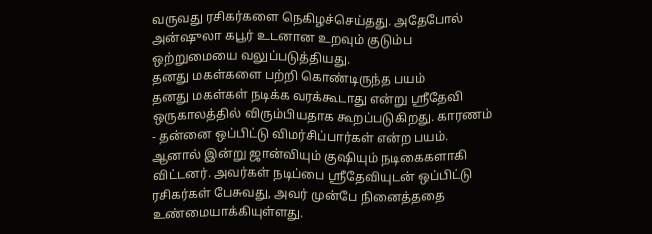வருவது ரசிகர்களை நெகிழச்செய்தது. அதேபோல் அன்ஷுலா கபூர் உடனான உறவும் குடும்ப ஒற்றுமையை வலுப்படுத்தியது.
தனது மகள்களை பற்றி கொண்டிருந்த பயம்
தனது மகள்கள் நடிக்க வரக்கூடாது என்று ஸ்ரீதேவி ஒருகாலத்தில் விரும்பியதாக கூறப்படுகிறது. காரணம் - தன்னை ஒப்பிட்டு விமர்சிப்பார்கள் என்ற பயம். ஆனால் இன்று ஜான்வியும் குஷியும் நடிகைகளாகி விட்டனர். அவர்கள் நடிப்பை ஸ்ரீதேவியுடன் ஒப்பிட்டு ரசிகர்கள் பேசுவது, அவர் முன்பே நினைத்ததை உண்மையாக்கியுள்ளது.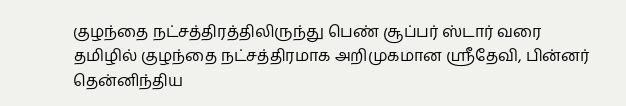குழந்தை நட்சத்திரத்திலிருந்து பெண் சூப்பர் ஸ்டார் வரை
தமிழில் குழந்தை நட்சத்திரமாக அறிமுகமான ஸ்ரீதேவி, பின்னர் தென்னிந்திய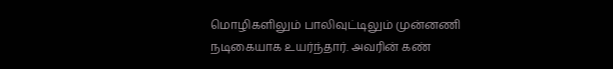மொழிகளிலும் பாலிவுட்டிலும் முன்னணி நடிகையாக உயர்ந்தார். அவரின் கண்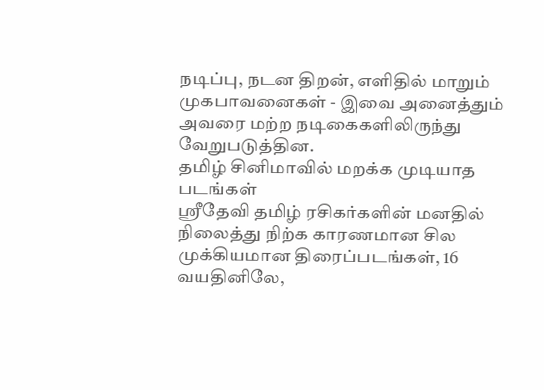நடிப்பு, நடன திறன், எளிதில் மாறும் முகபாவனைகள் - இவை அனைத்தும் அவரை மற்ற நடிகைகளிலிருந்து வேறுபடுத்தின.
தமிழ் சினிமாவில் மறக்க முடியாத படங்கள்
ஸ்ரீதேவி தமிழ் ரசிகர்களின் மனதில் நிலைத்து நிற்க காரணமான சில முக்கியமான திரைப்படங்கள், 16 வயதினிலே,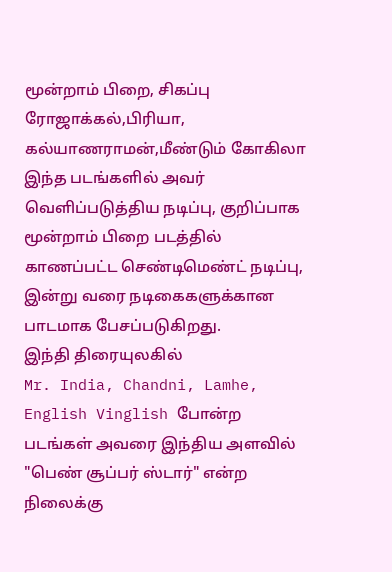மூன்றாம் பிறை, சிகப்பு ரோஜாக்கல்,பிரியா, கல்யாணராமன்,மீண்டும் கோகிலா இந்த படங்களில் அவர் வெளிப்படுத்திய நடிப்பு, குறிப்பாக மூன்றாம் பிறை படத்தில் காணப்பட்ட செண்டிமெண்ட் நடிப்பு, இன்று வரை நடிகைகளுக்கான பாடமாக பேசப்படுகிறது.
இந்தி திரையுலகில்
Mr. India, Chandni, Lamhe, English Vinglish போன்ற படங்கள் அவரை இந்திய அளவில் "பெண் சூப்பர் ஸ்டார்" என்ற நிலைக்கு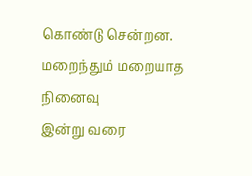கொண்டு சென்றன.
மறைந்தும் மறையாத நினைவு
இன்று வரை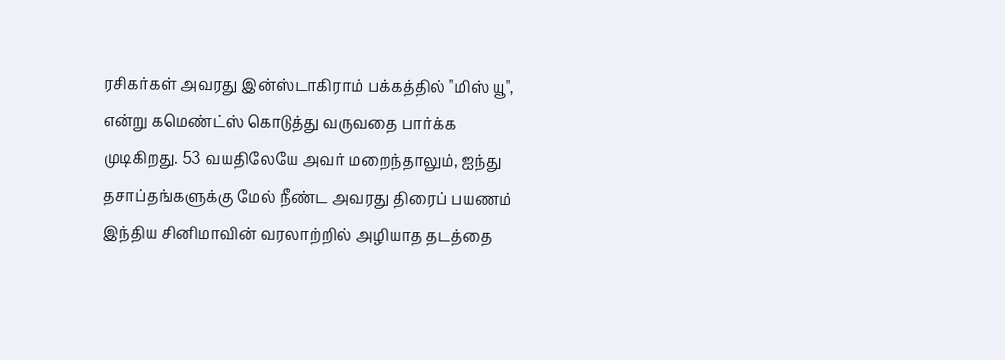ரசிகர்கள் அவரது இன்ஸ்டாகிராம் பக்கத்தில் "மிஸ் யூ", என்று கமெண்ட்ஸ் கொடுத்து வருவதை பார்க்க முடிகிறது. 53 வயதிலேயே அவர் மறைந்தாலும், ஐந்து தசாப்தங்களுக்கு மேல் நீண்ட அவரது திரைப் பயணம் இந்திய சினிமாவின் வரலாற்றில் அழியாத தடத்தை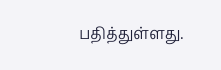பதித்துள்ளது.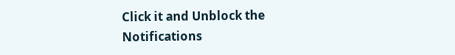Click it and Unblock the Notifications